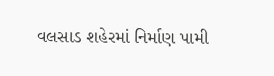વલસાડ શહેરમાં નિર્માણ પામી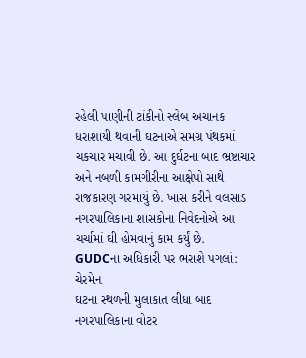રહેલી પાણીની ટાંકીનો સ્લેબ અચાનક ધરાશાયી થવાની ઘટનાએ સમગ્ર પંથકમાં ચકચાર મચાવી છે. આ દુર્ઘટના બાદ ભ્રષ્ટાચાર અને નબળી કામગીરીના આક્ષેપો સાથે રાજકારણ ગરમાયું છે. ખાસ કરીને વલસાડ નગરપાલિકાના શાસકોના નિવેદનોએ આ ચર્ચામાં ઘી હોમવાનું કામ કર્યું છે.
GUDCના અધિકારી પર ભરાશે પગલાં: ચેરમેન
ઘટના સ્થળની મુલાકાત લીધા બાદ નગરપાલિકાના વોટર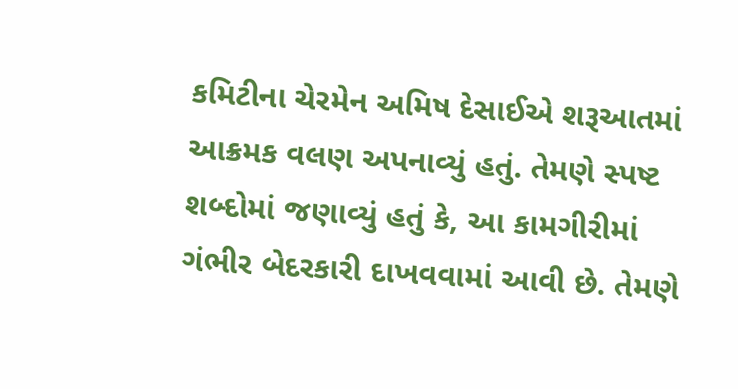કમિટીના ચેરમેન અમિષ દેસાઈએ શરૂઆતમાં આક્રમક વલણ અપનાવ્યું હતું. તેમણે સ્પષ્ટ શબ્દોમાં જણાવ્યું હતું કે, આ કામગીરીમાં ગંભીર બેદરકારી દાખવવામાં આવી છે. તેમણે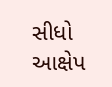સીધો આક્ષેપ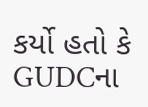કર્યો હતો કે GUDCના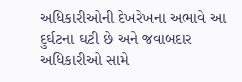અધિકારીઓની દેખરેખના અભાવે આ દુર્ઘટના ઘટી છે અને જવાબદાર અધિકારીઓ સામે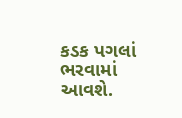કડક પગલાં ભરવામાં આવશે.